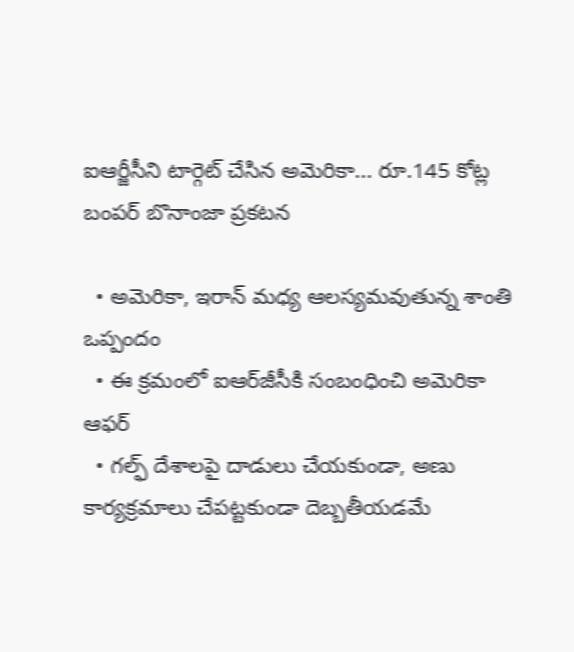ఐఆర్జీసీని టార్గెట్ చేసిన అమెరికా... రూ.145 కోట్ల బంపర్ బొనాంజా ప్రకటన

  • అమెరికా, ఇరాన్ మధ్య ఆలస్యమవుతున్న శాంతి ఒప్పందం
  • ఈ క్రమంలో ఐఆర్‌జీసీకి సంబంధించి అమెరికా ఆఫర్
  • గల్ఫ్ దేశాలపై దాడులు చేయకుండా, అణు కార్యక్రమాలు చేపట్టకుండా దెబ్బతీయడమే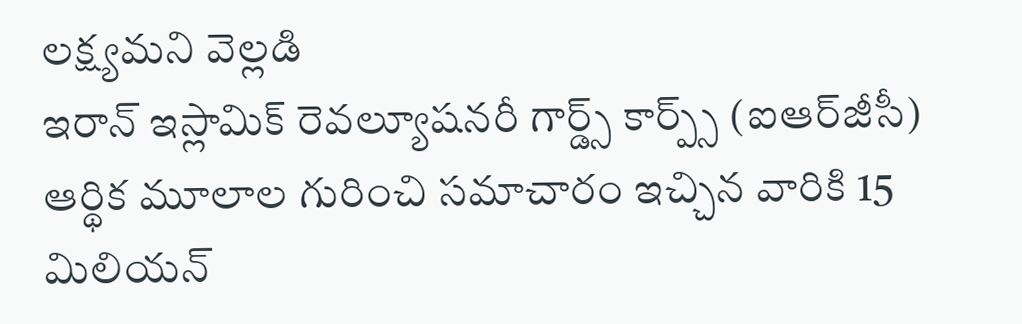లక్ష్యమని వెల్లడి
ఇరాన్ ఇస్లామిక్ రెవల్యూషనరీ గార్డ్స్ కార్ప్స్ (ఐఆర్‌జీసీ) ఆర్థిక మూలాల గురించి సమాచారం ఇచ్చిన వారికి 15 మిలియన్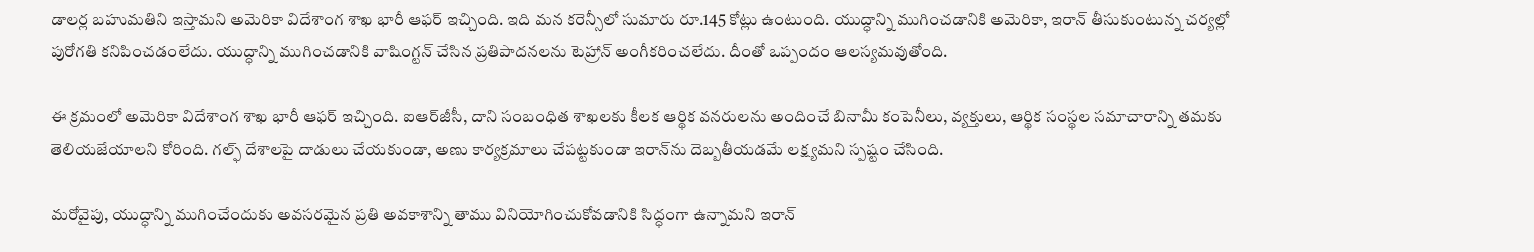డాలర్ల బహుమతిని ఇస్తామని అమెరికా విదేశాంగ శాఖ భారీ ఆఫర్ ఇచ్చింది. ఇది మన కరెన్సీలో సుమారు రూ.145 కోట్లు ఉంటుంది. యుద్ధాన్ని ముగించడానికి అమెరికా, ఇరాన్ తీసుకుంటున్న చర్యల్లో పురోగతి కనిపించడంలేదు. యుద్ధాన్ని ముగించడానికి వాషింగ్టన్ చేసిన ప్రతిపాదనలను టెహ్రాన్ అంగీకరించలేదు. దీంతో ఒప్పందం ఆలస్యమవుతోంది.

ఈ క్రమంలో అమెరికా విదేశాంగ శాఖ భారీ ఆఫర్ ఇచ్చింది. ఐఆర్‌జీసీ, దాని సంబంధిత శాఖలకు కీలక ఆర్థిక వనరులను అందించే బినామీ కంపెనీలు, వ్యక్తులు, ఆర్థిక సంస్థల సమాచారాన్ని తమకు తెలియజేయాలని కోరింది. గల్ఫ్ దేశాలపై దాడులు చేయకుండా, అణు కార్యక్రమాలు చేపట్టకుండా ఇరాన్‌ను దెబ్బతీయడమే లక్ష్యమని స్పష్టం చేసింది.

మరోవైపు, యుద్ధాన్ని ముగించేందుకు అవసరమైన ప్రతి అవకాశాన్ని తాము వినియోగించుకోవడానికి సిద్ధంగా ఉన్నామని ఇరాన్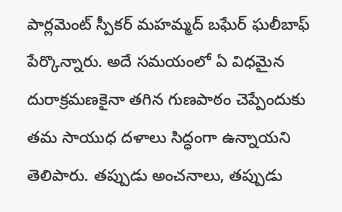పార్లమెంట్ స్పీకర్ మహమ్మద్ బఘేర్ ఘలీబాఫ్ పేర్కొన్నారు. అదే సమయంలో ఏ విధమైన దురాక్రమణకైనా తగిన గుణపాఠం చెప్పేందుకు తమ సాయుధ దళాలు సిద్ధంగా ఉన్నాయని తెలిపారు. తప్పుడు అంచనాలు, తప్పుడు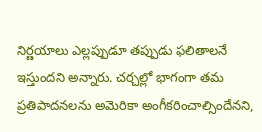నిర్ణయాలు ఎల్లప్పుడూ తప్పుడు ఫలితాలనే ఇస్తుందని అన్నారు. చర్చల్లో భాగంగా తమ ప్రతిపాదనలను అమెరికా అంగీకరించాల్సిందేనని,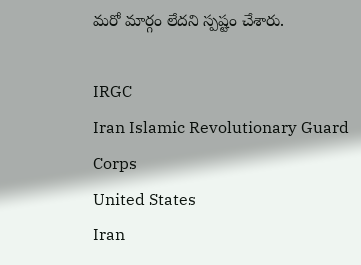మరో మార్గం లేదని స్పష్టం చేశారు.

IRGC
Iran Islamic Revolutionary Guard Corps
United States
Iran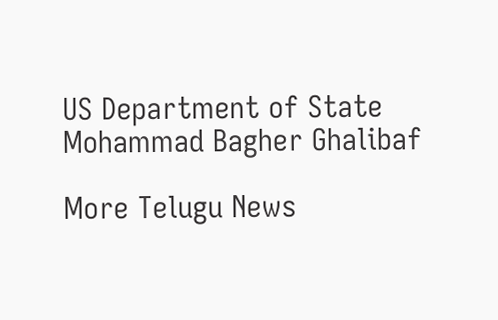US Department of State
Mohammad Bagher Ghalibaf

More Telugu News